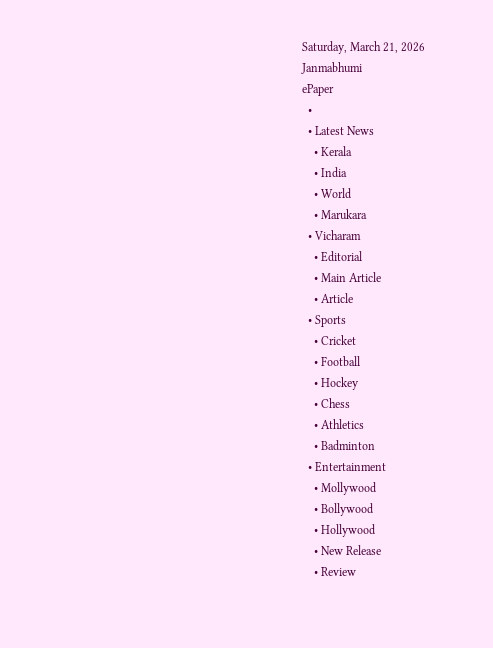Saturday, March 21, 2026
Janmabhumi
ePaper
  •
  • Latest News
    • Kerala
    • India
    • World
    • Marukara
  • Vicharam
    • Editorial
    • Main Article
    • Article
  • Sports
    • Cricket
    • Football
    • Hockey
    • Chess
    • Athletics
    • Badminton
  • Entertainment
    • Mollywood
    • Bollywood
    • Hollywood
    • New Release
    • Review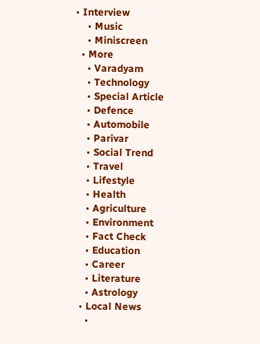• Interview
    • Music
    • Miniscreen
  • More
    • Varadyam
    • Technology
    • Special Article
    • Defence
    • Automobile
    • Parivar
    • Social Trend
    • Travel
    • Lifestyle
    • Health
    • Agriculture
    • Environment
    • Fact Check
    • Education
    • Career
    • Literature
    • Astrology
  • Local News
    •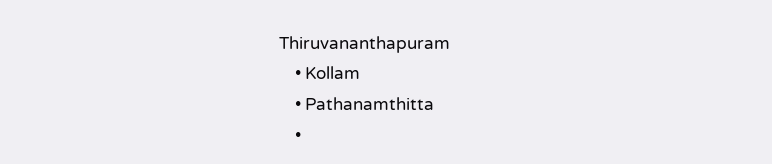Thiruvananthapuram
    • Kollam
    • Pathanamthitta
    •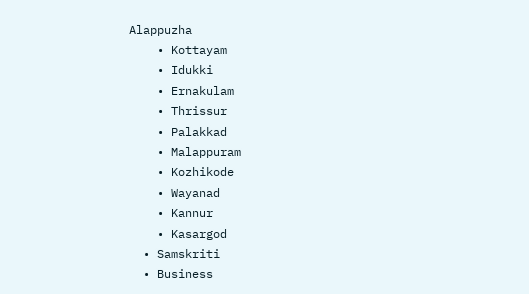Alappuzha
    • Kottayam
    • Idukki
    • Ernakulam
    • Thrissur
    • Palakkad
    • Malappuram
    • Kozhikode
    • Wayanad
    • Kannur
    • Kasargod
  • Samskriti
  • Business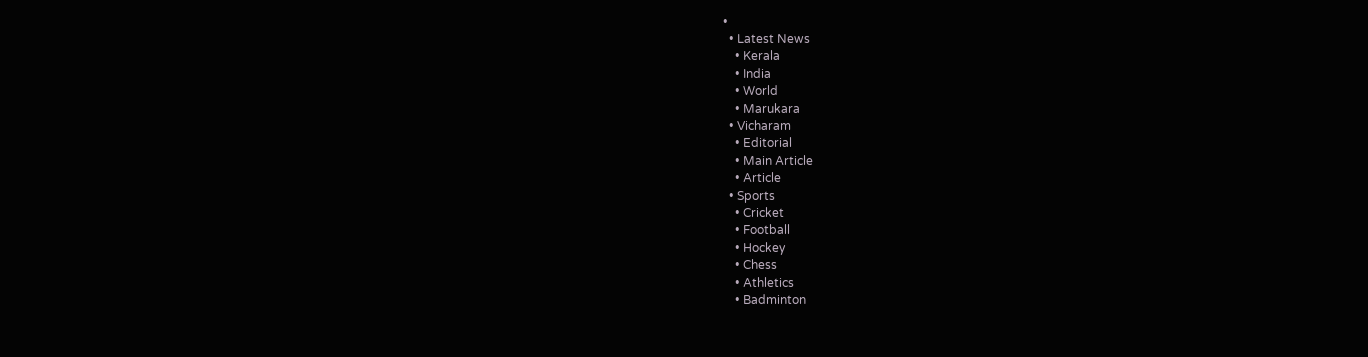•
  • Latest News
    • Kerala
    • India
    • World
    • Marukara
  • Vicharam
    • Editorial
    • Main Article
    • Article
  • Sports
    • Cricket
    • Football
    • Hockey
    • Chess
    • Athletics
    • Badminton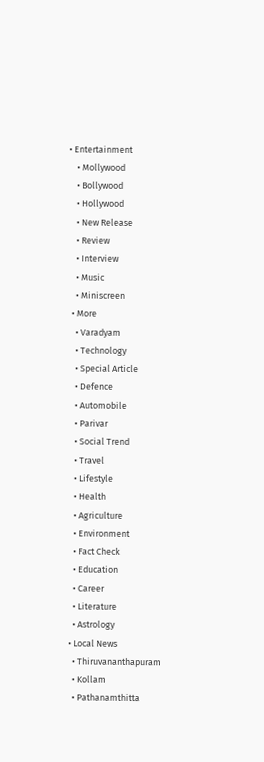• Entertainment
    • Mollywood
    • Bollywood
    • Hollywood
    • New Release
    • Review
    • Interview
    • Music
    • Miniscreen
  • More
    • Varadyam
    • Technology
    • Special Article
    • Defence
    • Automobile
    • Parivar
    • Social Trend
    • Travel
    • Lifestyle
    • Health
    • Agriculture
    • Environment
    • Fact Check
    • Education
    • Career
    • Literature
    • Astrology
  • Local News
    • Thiruvananthapuram
    • Kollam
    • Pathanamthitta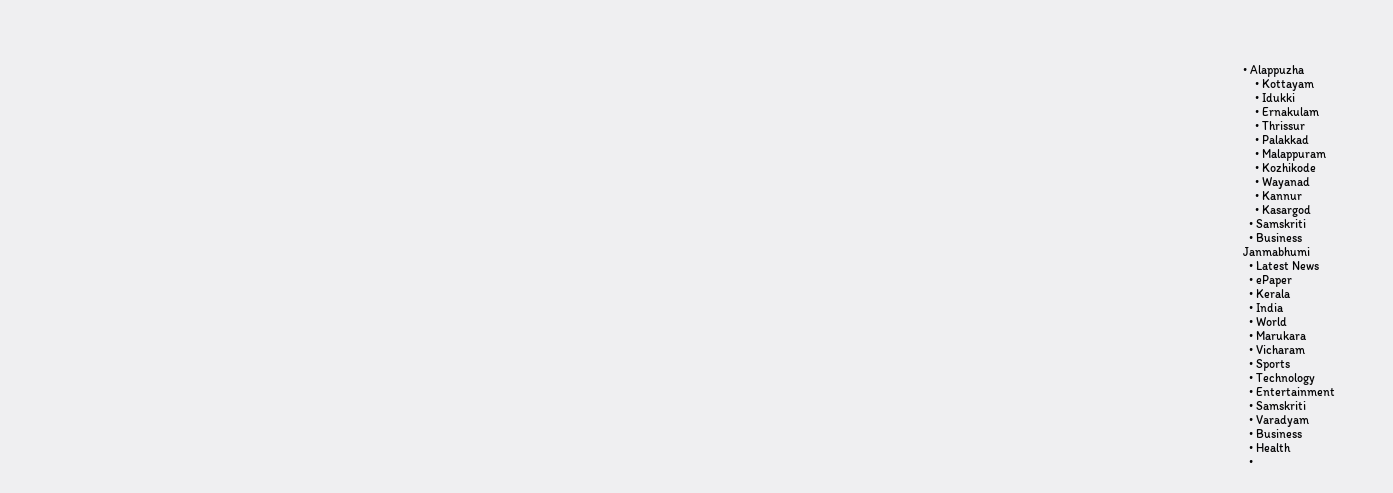• Alappuzha
    • Kottayam
    • Idukki
    • Ernakulam
    • Thrissur
    • Palakkad
    • Malappuram
    • Kozhikode
    • Wayanad
    • Kannur
    • Kasargod
  • Samskriti
  • Business
Janmabhumi
  • Latest News
  • ePaper
  • Kerala
  • India
  • World
  • Marukara
  • Vicharam
  • Sports
  • Technology
  • Entertainment
  • Samskriti
  • Varadyam
  • Business
  • Health
  •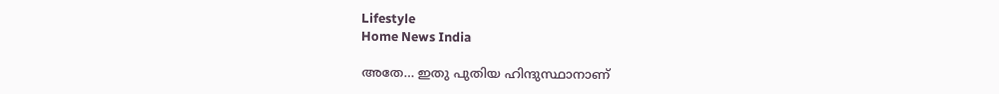Lifestyle
Home News India

അതേ… ഇതു പുതിയ ഹിന്ദുസ്ഥാനാണ്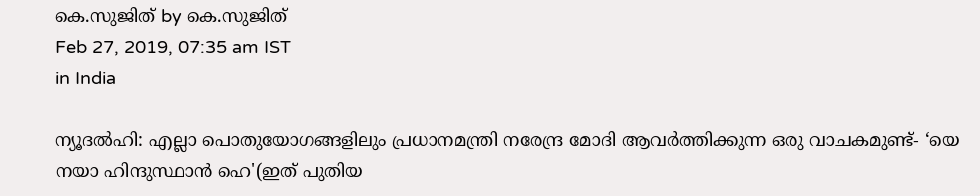കെ.സുജിത് by കെ.സുജിത്
Feb 27, 2019, 07:35 am IST
in India

ന്യൂദല്‍ഹി: എല്ലാ പൊതുയോഗങ്ങളിലും പ്രധാനമന്ത്രി നരേന്ദ്ര മോദി ആവര്‍ത്തിക്കുന്ന ഒരു വാചകമുണ്ട്- ‘യെ നയാ ഹിന്ദുസ്ഥാന്‍ ഹെ'(ഇത് പുതിയ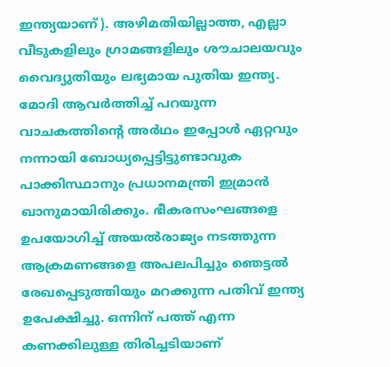ഇന്ത്യയാണ്). അഴിമതിയില്ലാത്ത, എല്ലാ വീടുകളിലും ഗ്രാമങ്ങളിലും ശൗചാലയവും വൈദ്യുതിയും ലഭ്യമായ പുതിയ ഇന്ത്യ. മോദി ആവര്‍ത്തിച്ച് പറയുന്ന വാചകത്തിന്റെ അര്‍ഥം ഇപ്പോള്‍ ഏറ്റവും നന്നായി ബോധ്യപ്പെട്ടിട്ടുണ്ടാവുക പാക്കിസ്ഥാനും പ്രധാനമന്ത്രി ഇമ്രാന്‍ ഖാനുമായിരിക്കും. ഭീകരസംഘങ്ങളെ ഉപയോഗിച്ച് അയല്‍രാജ്യം നടത്തുന്ന ആക്രമണങ്ങളെ അപലപിച്ചും ഞെട്ടല്‍ രേഖപ്പെടുത്തിയും മറക്കുന്ന പതിവ് ഇന്ത്യ ഉപേക്ഷിച്ചു. ഒന്നിന് പത്ത് എന്ന കണക്കിലുള്ള തിരിച്ചടിയാണ്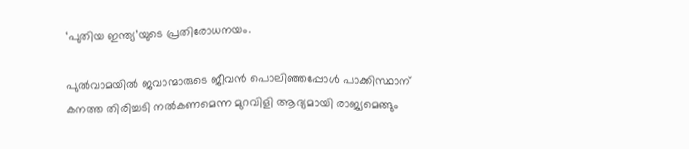‘പുതിയ ഇന്ത്യ’യുടെ പ്രതിരോധനയം.

പുല്‍വാമയില്‍ ജവാന്മാരുടെ ജീവന്‍ പൊലിഞ്ഞപ്പോള്‍ പാക്കിസ്ഥാന് കനത്ത തിരിച്ചടി നല്‍കണമെന്ന മുറവിളി ആദ്യമായി രാജ്യമെങ്ങും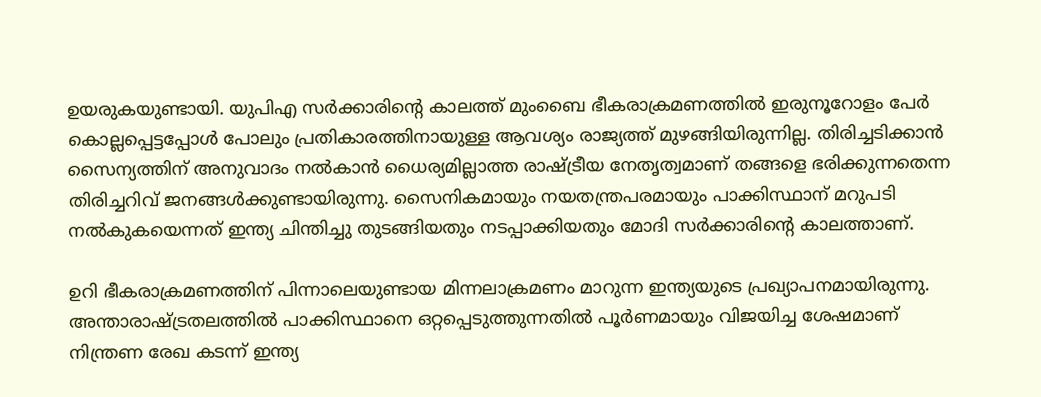ഉയരുകയുണ്ടായി. യുപിഎ സര്‍ക്കാരിന്റെ കാലത്ത് മുംബൈ ഭീകരാക്രമണത്തില്‍ ഇരുനൂറോളം പേര്‍ കൊല്ലപ്പെട്ടപ്പോള്‍ പോലും പ്രതികാരത്തിനായുള്ള ആവശ്യം രാജ്യത്ത് മുഴങ്ങിയിരുന്നില്ല. തിരിച്ചടിക്കാന്‍ സൈന്യത്തിന് അനുവാദം നല്‍കാന്‍ ധൈര്യമില്ലാത്ത രാഷ്‌ട്രീയ നേതൃത്വമാണ് തങ്ങളെ ഭരിക്കുന്നതെന്ന തിരിച്ചറിവ് ജനങ്ങള്‍ക്കുണ്ടായിരുന്നു. സൈനികമായും നയതന്ത്രപരമായും പാക്കിസ്ഥാന് മറുപടി നല്‍കുകയെന്നത് ഇന്ത്യ ചിന്തിച്ചു തുടങ്ങിയതും നടപ്പാക്കിയതും മോദി സര്‍ക്കാരിന്റെ കാലത്താണ്.

ഉറി ഭീകരാക്രമണത്തിന് പിന്നാലെയുണ്ടായ മിന്നലാക്രമണം മാറുന്ന ഇന്ത്യയുടെ പ്രഖ്യാപനമായിരുന്നു. അന്താരാഷ്‌ട്രതലത്തില്‍ പാക്കിസ്ഥാനെ ഒറ്റപ്പെടുത്തുന്നതില്‍ പൂര്‍ണമായും വിജയിച്ച ശേഷമാണ് നിന്ത്രണ രേഖ കടന്ന് ഇന്ത്യ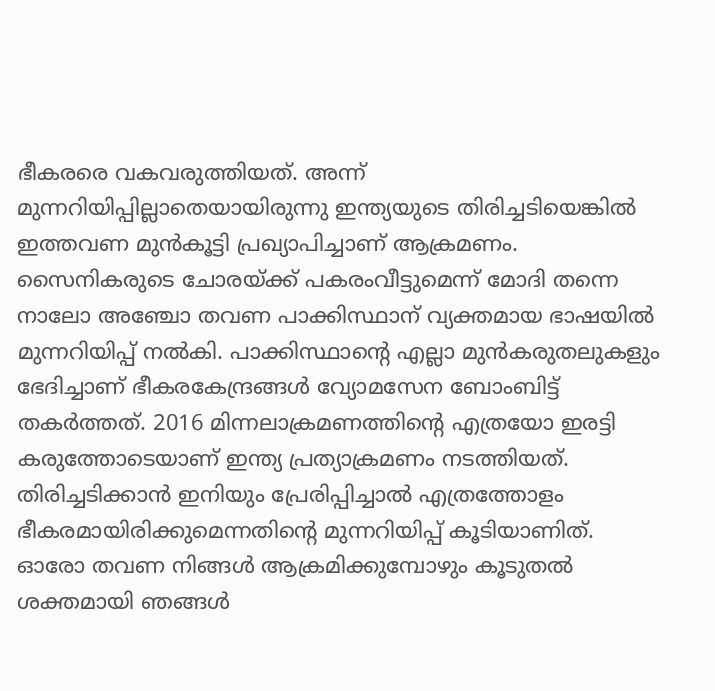ഭീകരരെ വകവരുത്തിയത്. അന്ന് മുന്നറിയിപ്പില്ലാതെയായിരുന്നു ഇന്ത്യയുടെ തിരിച്ചടിയെങ്കില്‍ ഇത്തവണ മുന്‍കൂട്ടി പ്രഖ്യാപിച്ചാണ് ആക്രമണം. സൈനികരുടെ ചോരയ്‌ക്ക് പകരംവീട്ടുമെന്ന് മോദി തന്നെ നാലോ അഞ്ചോ തവണ പാക്കിസ്ഥാന് വ്യക്തമായ ഭാഷയില്‍ മുന്നറിയിപ്പ് നല്‍കി. പാക്കിസ്ഥാന്റെ എല്ലാ മുന്‍കരുതലുകളും ഭേദിച്ചാണ് ഭീകരകേന്ദ്രങ്ങള്‍ വ്യോമസേന ബോംബിട്ട് തകര്‍ത്തത്. 2016 മിന്നലാക്രമണത്തിന്റെ എത്രയോ ഇരട്ടി കരുത്തോടെയാണ് ഇന്ത്യ പ്രത്യാക്രമണം നടത്തിയത്. തിരിച്ചടിക്കാന്‍ ഇനിയും പ്രേരിപ്പിച്ചാല്‍ എത്രത്തോളം ഭീകരമായിരിക്കുമെന്നതിന്റെ മുന്നറിയിപ്പ് കൂടിയാണിത്. ഓരോ തവണ നിങ്ങള്‍ ആക്രമിക്കുമ്പോഴും കൂടുതല്‍ ശക്തമായി ഞങ്ങള്‍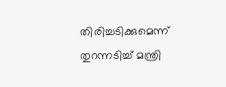തിരിച്ചടിക്കുമെന്ന് തുറന്നടിച്ച് മന്ത്രി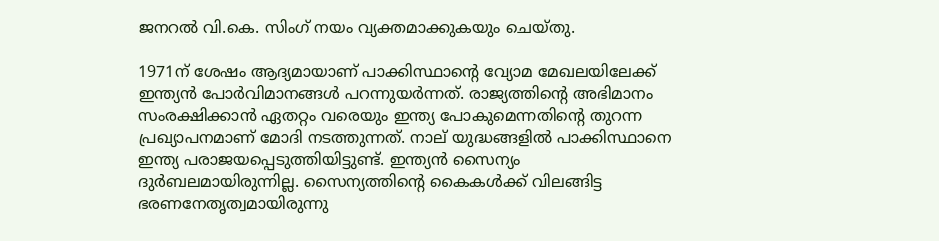ജനറല്‍ വി.കെ. സിംഗ് നയം വ്യക്തമാക്കുകയും ചെയ്തു.

1971ന് ശേഷം ആദ്യമായാണ് പാക്കിസ്ഥാന്റെ വ്യോമ മേഖലയിലേക്ക് ഇന്ത്യന്‍ പോര്‍വിമാനങ്ങള്‍ പറന്നുയര്‍ന്നത്. രാജ്യത്തിന്റെ അഭിമാനം സംരക്ഷിക്കാന്‍ ഏതറ്റം വരെയും ഇന്ത്യ പോകുമെന്നതിന്റെ തുറന്ന പ്രഖ്യാപനമാണ് മോദി നടത്തുന്നത്. നാല് യുദ്ധങ്ങളില്‍ പാക്കിസ്ഥാനെ ഇന്ത്യ പരാജയപ്പെടുത്തിയിട്ടുണ്ട്. ഇന്ത്യന്‍ സൈന്യം ദുര്‍ബലമായിരുന്നില്ല. സൈന്യത്തിന്റെ കൈകള്‍ക്ക് വിലങ്ങിട്ട ഭരണനേതൃത്വമായിരുന്നു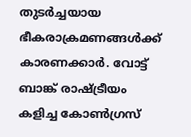തുടര്‍ച്ചയായ ഭീകരാക്രമണങ്ങള്‍ക്ക് കാരണക്കാര്‍. വോട്ട് ബാങ്ക് രാഷ്‌ട്രീയം കളിച്ച കോണ്‍ഗ്രസ്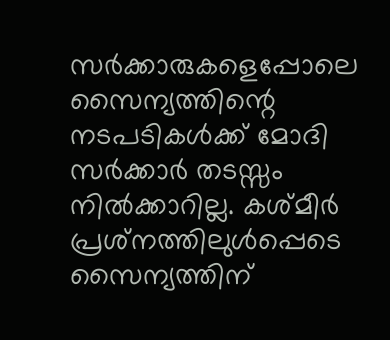സര്‍ക്കാരുകളെപ്പോലെ സൈന്യത്തിന്റെ നടപടികള്‍ക്ക് മോദി സര്‍ക്കാര്‍ തടസ്സം നില്‍ക്കാറില്ല. കശ്മീര്‍ പ്രശ്‌നത്തിലുള്‍പ്പെടെ സൈന്യത്തിന്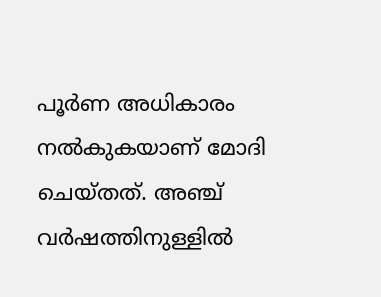പൂര്‍ണ അധികാരം നല്‍കുകയാണ് മോദി ചെയ്തത്. അഞ്ച് വര്‍ഷത്തിനുള്ളില്‍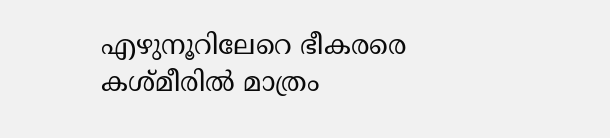എഴുനൂറിലേറെ ഭീകരരെ കശ്മീരില്‍ മാത്രം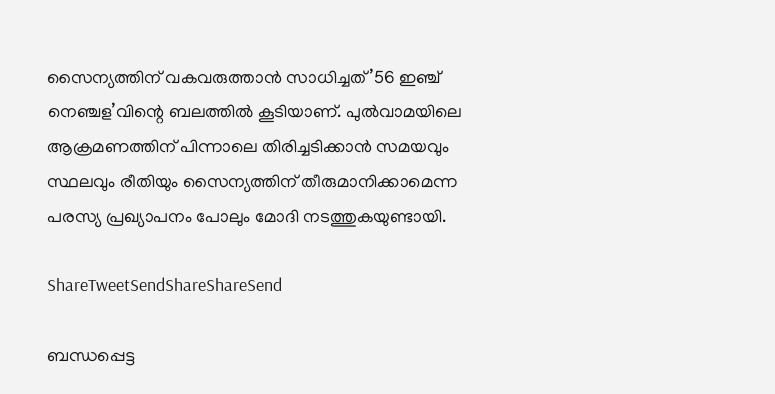സൈന്യത്തിന് വകവരുത്താന്‍ സാധിച്ചത് ’56 ഇഞ്ച് നെഞ്ചള’വിന്റെ ബലത്തില്‍ കൂടിയാണ്. പുല്‍വാമയിലെ ആക്രമണത്തിന് പിന്നാലെ തിരിച്ചടിക്കാന്‍ സമയവും സ്ഥലവും രീതിയും സൈന്യത്തിന് തീരുമാനിക്കാമെന്ന പരസ്യ പ്രഖ്യാപനം പോലും മോദി നടത്തുകയുണ്ടായി.

ShareTweetSendShareShareSend

ബന്ധപ്പെട്ട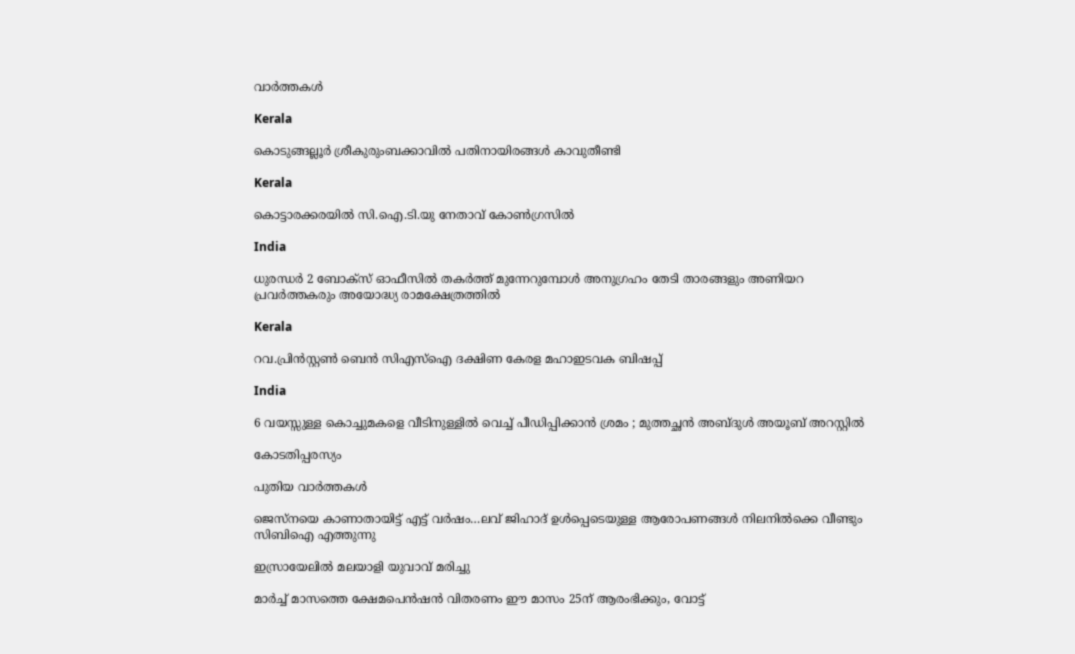വാര്‍ത്തകള്‍

Kerala

കൊടുങ്ങല്ലൂർ ശ്രീകുരുംബക്കാവിൽ പതിനായിരങ്ങൾ കാവുതീണ്ടി

Kerala

കൊട്ടാരക്കരയില്‍ സി.ഐ.ടി.യു നേതാവ് കോണ്‍ഗ്രസില്‍

India

ധുരന്ധർ 2 ബോക്സ് ഓഫീസിൽ തകർത്ത് മുന്നേറുമ്പോൾ അനുഗ്രഹം തേടി താരങ്ങളും അണിയറ പ്രവർത്തകരും അയോദ്ധ്യ രാമക്ഷേത്രത്തിൽ

Kerala

റവ.പ്രിന്‍സ്റ്റണ്‍ ബെന്‍ സിഎസ്‌ഐ ദക്ഷിണ കേരള മഹാഇടവക ബിഷപ്പ്

India

6 വയസ്സുള്ള കൊച്ചുമകളെ വീടിനുള്ളിൽ വെച്ച് പീഡിപ്പിക്കാൻ ശ്രമം ; മുത്തച്ഛൻ അബ്ദുൾ അയൂബ് അറസ്റ്റിൽ

കോടതിപ്പരസ്യം

പുതിയ വാര്‍ത്തകള്‍

ജെസ്നയെ കാണാതായിട്ട് എട്ട് വര്‍ഷം…ലവ് ജിഹാദ് ഉള്‍പ്പെടെയുള്ള ആരോപണങ്ങള്‍ നിലനില്‍ക്കെ വീണ്ടും സിബിഐ എത്തുന്നു

ഇസ്രായേലില്‍ മലയാളി യുവാവ് മരിച്ചു

മാര്‍ച്ച് മാസത്തെ ക്ഷേമപെന്‍ഷന്‍ വിതരണം ഈ മാസം 25ന് ആരംഭിക്കും, വോട്ട്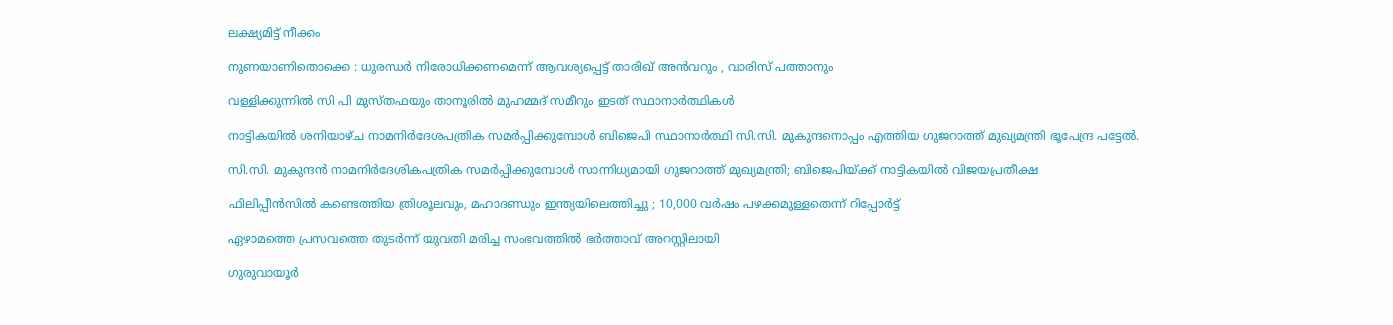ലക്ഷ്യമിട്ട് നീക്കം

നുണയാണിതൊക്കെ : ധുരന്ധർ നിരോധിക്കണമെന്ന് ആവശ്യപ്പെട്ട് താരിഖ് അൻവറും , വാരിസ് പത്താനും

വള്ളിക്കുന്നില്‍ സി പി മുസ്തഫയും താനൂരില്‍ മുഹമ്മദ് സമീറും ഇടത് സ്ഥാനാര്‍ത്ഥികള്‍

നാട്ടികയില്‍ ശനിയാഴ്ച നാമനിര്‍ദേശപത്രിക സമര്‍പ്പിക്കുമ്പോള്‍ ബിജെപി സ്ഥാനാര്‍ത്ഥി സി.സി. മുകുന്ദനൊപ്പം എത്തിയ ഗുജറാത്ത് മുഖ്യമന്ത്രി ഭൂപേന്ദ്ര പട്ടേല്‍.

സി.സി. മുകുന്ദന്‍ നാമനിര്‍ദേശികപത്രിക സമര്‍പ്പിക്കുമ്പോള്‍ സാന്നിധ്യമായി ഗുജറാത്ത് മുഖ്യമന്ത്രി; ബിജെപിയ്‌ക്ക് നാട്ടികയില്‍ വിജയപ്രതീക്ഷ

ഫിലിപ്പീൻസിൽ കണ്ടെത്തിയ ത്രിശൂലവും, മഹാദണ്ഡും ഇന്ത്യയിലെത്തിച്ചു ; 10,000 വർഷം പഴക്കമുള്ളതെന്ന് റിപ്പോർട്ട്

ഏഴാമത്തെ പ്രസവത്തെ തുടര്‍ന്ന് യുവതി മരിച്ച സംഭവത്തില്‍ ഭര്‍ത്താവ് അറസ്റ്റിലായി

ഗുരുവായൂര്‍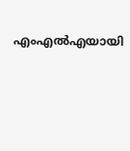എംഎല്‍എയായി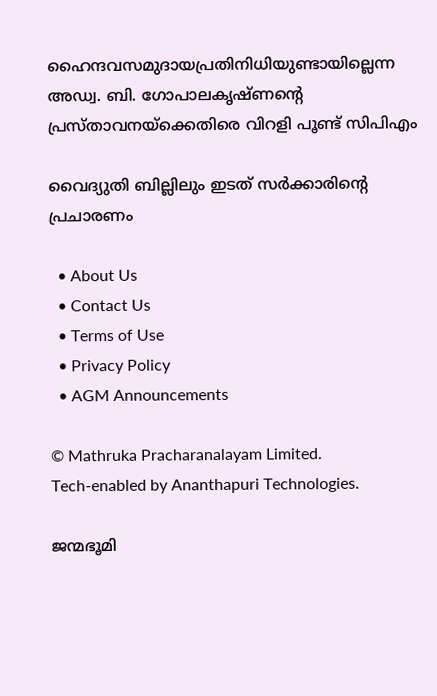ഹൈന്ദവസമുദായപ്രതിനിധിയുണ്ടായില്ലെന്ന അഡ്വ. ബി. ഗോപാലകൃഷ്ണന്റെ പ്രസ്താവനയ്‌ക്കെതിരെ വിറളി പൂണ്ട് സിപിഎം

വൈദ്യുതി ബില്ലിലും ഇടത് സര്‍ക്കാരിന്റെ പ്രചാരണം

  • About Us
  • Contact Us
  • Terms of Use
  • Privacy Policy
  • AGM Announcements

© Mathruka Pracharanalayam Limited.
Tech-enabled by Ananthapuri Technologies.

ജന്മഭൂമി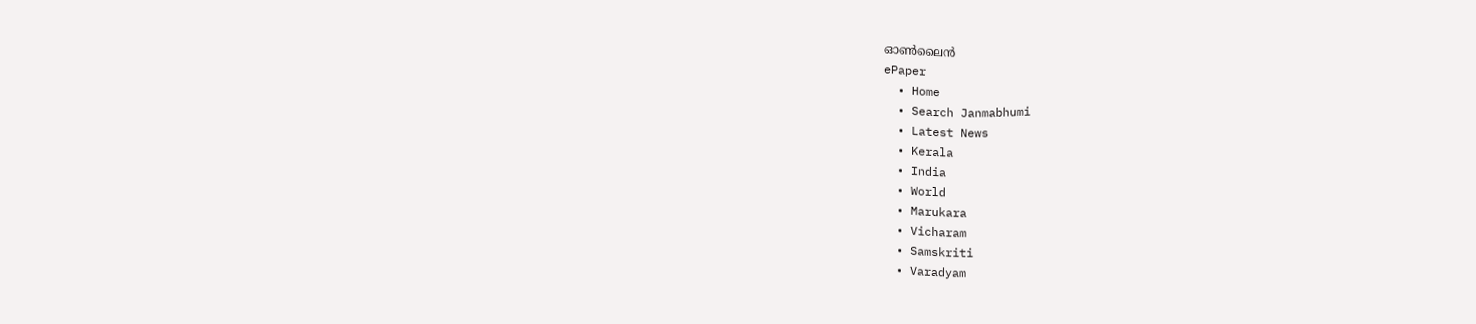ഓണ്‍ലൈന്‍
ePaper
  • Home
  • Search Janmabhumi
  • Latest News
  • Kerala
  • India
  • World
  • Marukara
  • Vicharam
  • Samskriti
  • Varadyam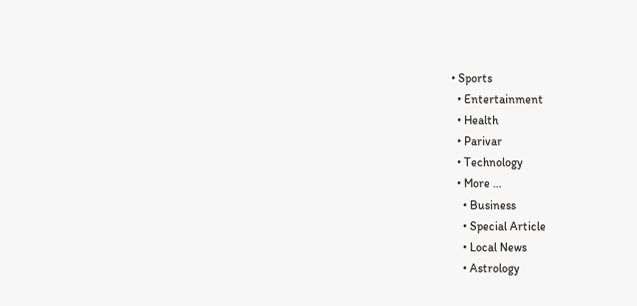• Sports
  • Entertainment
  • Health
  • Parivar
  • Technology
  • More …
    • Business
    • Special Article
    • Local News
    • Astrology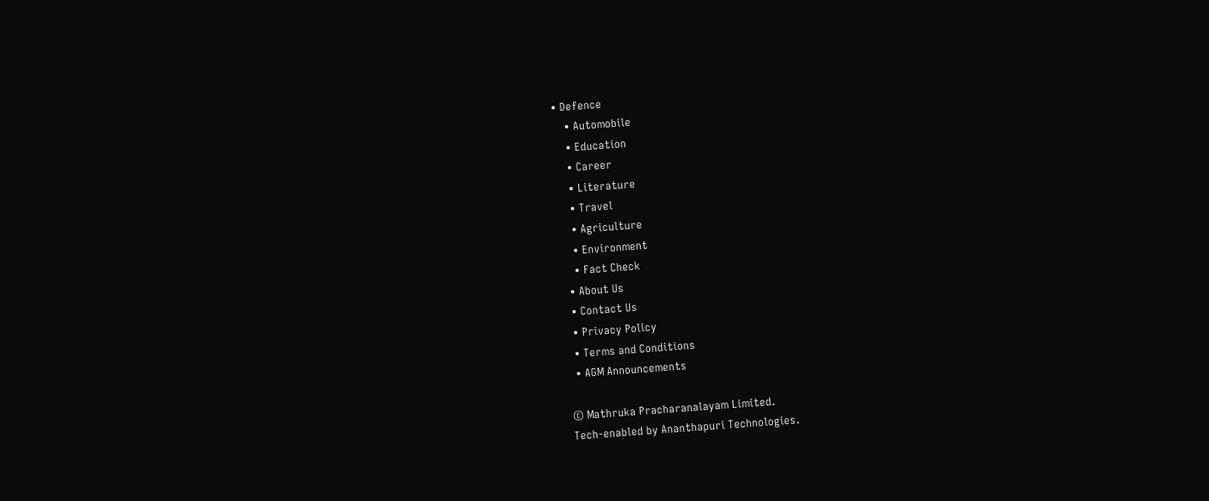• Defence
    • Automobile
    • Education
    • Career
    • Literature
    • Travel
    • Agriculture
    • Environment
    • Fact Check
  • About Us
  • Contact Us
  • Privacy Policy
  • Terms and Conditions
  • AGM Announcements

© Mathruka Pracharanalayam Limited.
Tech-enabled by Ananthapuri Technologies.